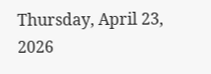Thursday, April 23, 2026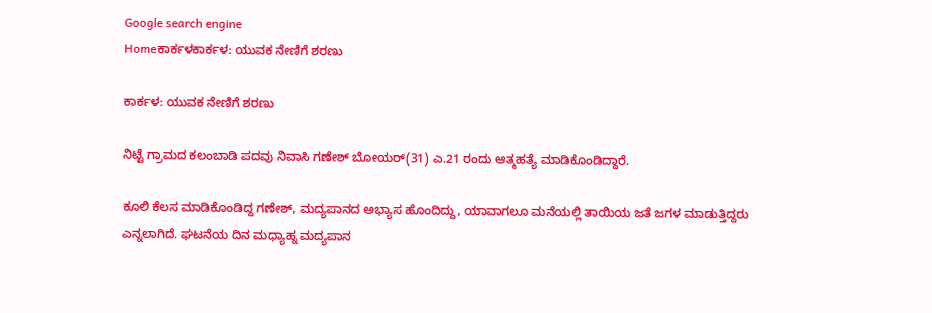Google search engine
Homeಕಾರ್ಕಳಕಾರ್ಕಳ: ಯುವಕ ನೇಣಿಗೆ ಶರಣು

ಕಾರ್ಕಳ: ಯುವಕ ನೇಣಿಗೆ ಶರಣು

ನಿಟ್ಟೆ ಗ್ರಾಮದ ಕಲಂಬಾಡಿ ಪದವು ನಿವಾಸಿ ಗಣೇಶ್ ಬೋಯರ್(31) ಎ.21 ರಂದು ಆತ್ಮಹತ್ಯೆ ಮಾಡಿಕೊಂಡಿದ್ದಾರೆ.

ಕೂಲಿ ಕೆಲಸ ಮಾಡಿಕೊಂಡಿದ್ದ ಗಣೇಶ್, ಮದ್ಯಪಾನದ ಅಭ್ಯಾಸ ಹೊಂದಿದ್ದು, ಯಾವಾಗಲೂ ಮನೆಯಲ್ಲಿ ತಾಯಿಯ ಜತೆ ಜಗಳ ಮಾಡುತ್ತಿದ್ದರು ಎನ್ನಲಾಗಿದೆ. ಘಟನೆಯ ದಿನ ಮಧ್ಯಾಹ್ನ ಮದ್ಯಪಾನ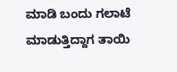ಮಾಡಿ ಬಂದು ಗಲಾಟೆ ಮಾಡುತ್ತಿದ್ದಾಗ ತಾಯಿ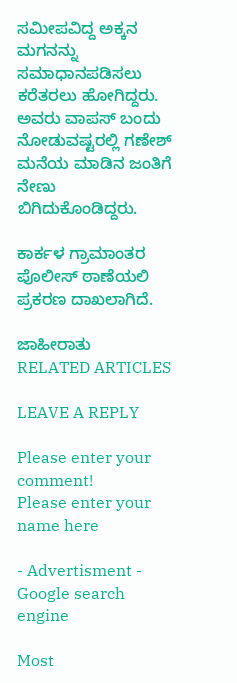ಸಮೀಪವಿದ್ದ ಅಕ್ಕನ ಮಗನನ್ನು ಸಮಾಧಾನಪಡಿಸಲು ಕರೆತರಲು ಹೋಗಿದ್ದರು. ಅವರು ವಾಪಸ್ ಬಂದು ನೋಡುವಷ್ಟರಲ್ಲಿ ಗಣೇಶ್ ಮನೆಯ ಮಾಡಿನ ಜಂತಿಗೆ ನೇಣು ಬಿಗಿದುಕೊಂಡಿದ್ದರು.

ಕಾರ್ಕಳ ಗ್ರಾಮಾಂತರ ಪೊಲೀಸ್ ಠಾಣೆಯಲಿ ಪ್ರಕರಣ ದಾಖಲಾಗಿದೆ.

ಜಾಹೀರಾತು
RELATED ARTICLES

LEAVE A REPLY

Please enter your comment!
Please enter your name here

- Advertisment -
Google search engine

Most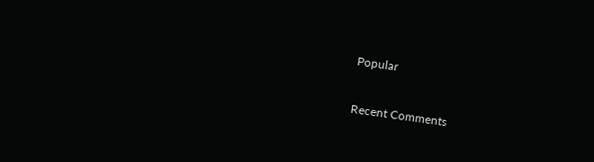Popular

Recent Comments